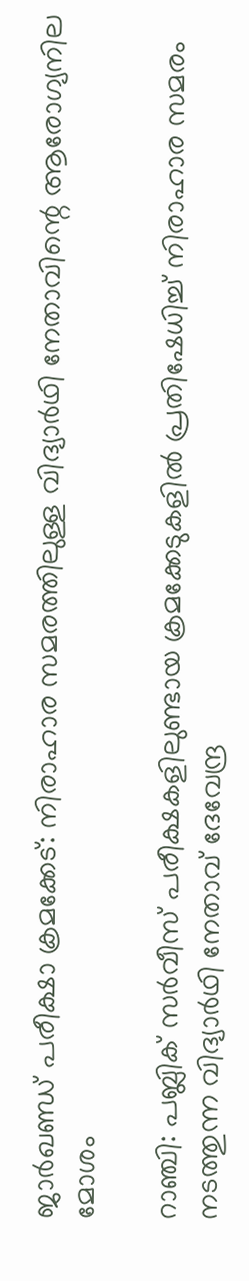ജാർഖണ്ഡ് പരീക്ഷാ ക്രമക്കേട്: നിരാഹാര സമരത്തിലുള്ള വിദ്യാർഥി നേതാവിന്റെ ആരോഗ്യനില മോശം

റാഞ്ചി: പബ്ലിക് സർവീസ് പരീക്ഷകളിലുണ്ടായ ക്രമക്കേടുകളിൽ പ്രതിഷേധിച്ച് നിരാഹാര സമരം നടത്തുന്ന വിദ്യാർഥി നേതാവ് ദേവേന്ദ്ര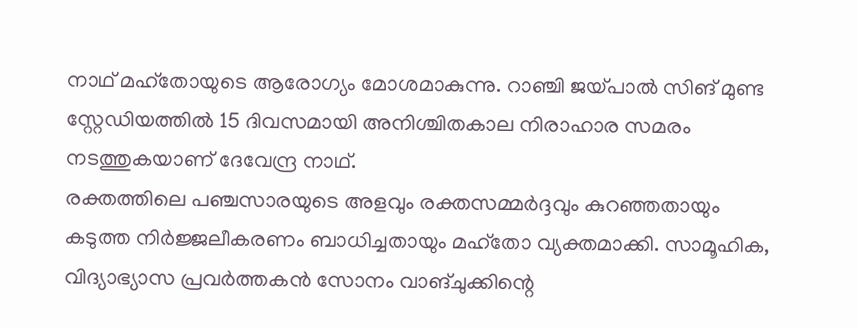നാഥ് മഹ്തോയുടെ ആരോഗ്യം മോശമാകുന്നു. റാഞ്ചി ജയ്പാൽ സിങ് മുണ്ട സ്റ്റേഡിയത്തിൽ 15 ദിവസമായി അനിശ്ചിതകാല നിരാഹാര സമരം നടത്തുകയാണ് ദേവേന്ദ്ര നാഥ്.
രക്തത്തിലെ പഞ്ചസാരയുടെ അളവും രക്തസമ്മർദ്ദവും കുറഞ്ഞതായും കടുത്ത നിർജ്ജലീകരണം ബാധിച്ചതായും മഹ്തോ വ്യക്തമാക്കി. സാമൂഹിക, വിദ്യാഭ്യാസ പ്രവർത്തകൻ സോനം വാങ്ചുക്കിന്റെ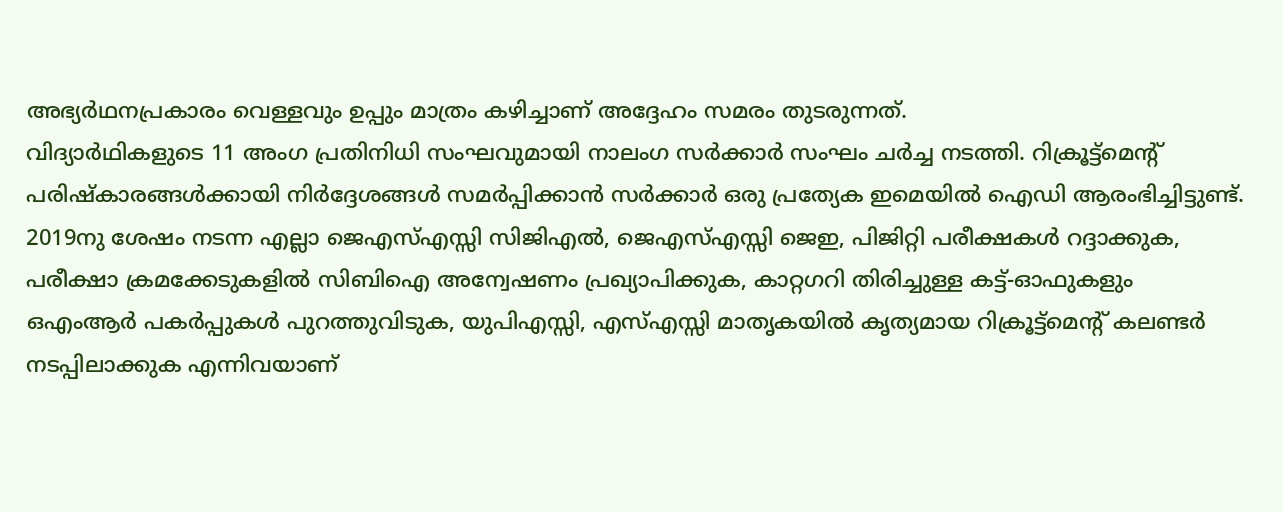അഭ്യർഥനപ്രകാരം വെള്ളവും ഉപ്പും മാത്രം കഴിച്ചാണ് അദ്ദേഹം സമരം തുടരുന്നത്.
വിദ്യാർഥികളുടെ 11 അംഗ പ്രതിനിധി സംഘവുമായി നാലംഗ സർക്കാർ സംഘം ചർച്ച നടത്തി. റിക്രൂട്ട്മെന്റ് പരിഷ്കാരങ്ങൾക്കായി നിർദ്ദേശങ്ങൾ സമർപ്പിക്കാൻ സർക്കാർ ഒരു പ്രത്യേക ഇമെയിൽ ഐഡി ആരംഭിച്ചിട്ടുണ്ട്.
2019നു ശേഷം നടന്ന എല്ലാ ജെഎസ്എസ്സി സിജിഎൽ, ജെഎസ്എസ്സി ജെഇ, പിജിറ്റി പരീക്ഷകൾ റദ്ദാക്കുക, പരീക്ഷാ ക്രമക്കേടുകളിൽ സിബിഐ അന്വേഷണം പ്രഖ്യാപിക്കുക, കാറ്റഗറി തിരിച്ചുള്ള കട്ട്-ഓഫുകളും ഒഎംആർ പകർപ്പുകൾ പുറത്തുവിടുക, യുപിഎസ്സി, എസ്എസ്സി മാതൃകയിൽ കൃത്യമായ റിക്രൂട്ട്മെന്റ് കലണ്ടർ നടപ്പിലാക്കുക എന്നിവയാണ്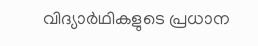വിദ്യാർഥികളുടെ പ്രധാന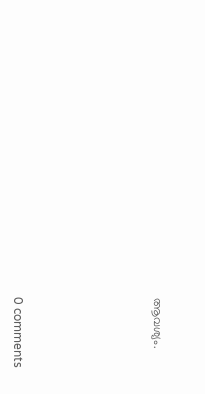ആവശ്യം.









0 comments